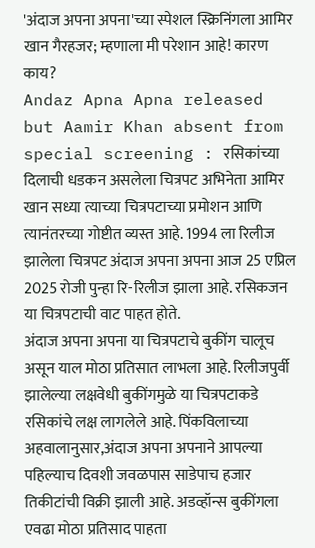'अंदाज अपना अपना'च्या स्पेशल स्क्रिनिंगला आमिर खान गैरहजर; म्हणाला मी परेशान आहे! कारण काय?
Andaz Apna Apna released but Aamir Khan absent from special screening : रसिकांच्या दिलाची धडकन असलेला चित्रपट अभिनेता आमिर खान सध्या त्याच्या चित्रपटाच्या प्रमोशन आणि त्यानंतरच्या गोष्टीत व्यस्त आहे. 1994 ला रिलीज झालेला चित्रपट अंदाज अपना अपना आज 25 एप्रिल 2025 रोजी पुन्हा रि-रिलीज झाला आहे. रसिकजन या चित्रपटाची वाट पाहत होते.
अंदाज अपना अपना या चित्रपटाचे बुकींग चालूच असून याल मोठा प्रतिसात लाभला आहे. रिलीजपुर्वी झालेल्या लक्षवेधी बुकींगमुळे या चित्रपटाकडे रसिकांचे लक्ष लागलेले आहे. पिंकविलाच्या अहवालानुसार,अंदाज अपना अपनाने आपल्या पहिल्याच दिवशी जवळपास साडेपाच हजार तिकीटांची विक्री झाली आहे. अडव्हॉन्स बुकींगला एवढा मोठा प्रतिसाद पाहता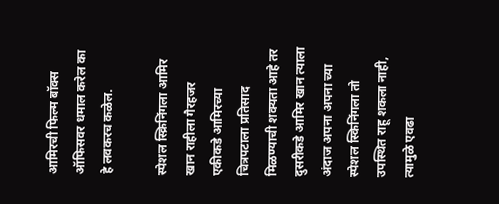आमिरची फिल्म बॉक्स ऑफिसवर धमाल करेल का हे लवकरच कळेल.

स्पेशल स्क्रिनिंगला आमिर खान राहीला गैरहजर
एकीकडे आमिरच्या चित्रपटाला प्रतिसाद मिळण्याची शक्यता आहे तर दुसरीकडे आमिर खान त्याला अंदाज अपना अपना च्या स्पेशल स्किनिंगला तो उपस्थित राहू शकला नाही, त्यामुळे एवढा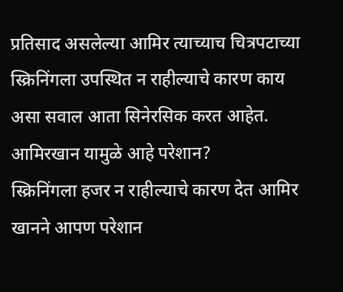प्रतिसाद असलेल्या आमिर त्याच्याच चित्रपटाच्या स्क्रिनिंगला उपस्थित न राहील्याचे कारण काय असा सवाल आता सिनेरसिक करत आहेत.
आमिरखान यामुळे आहे परेशान?
स्क्रिनिंगला हजर न राहील्याचे कारण देत आमिर खानने आपण परेशान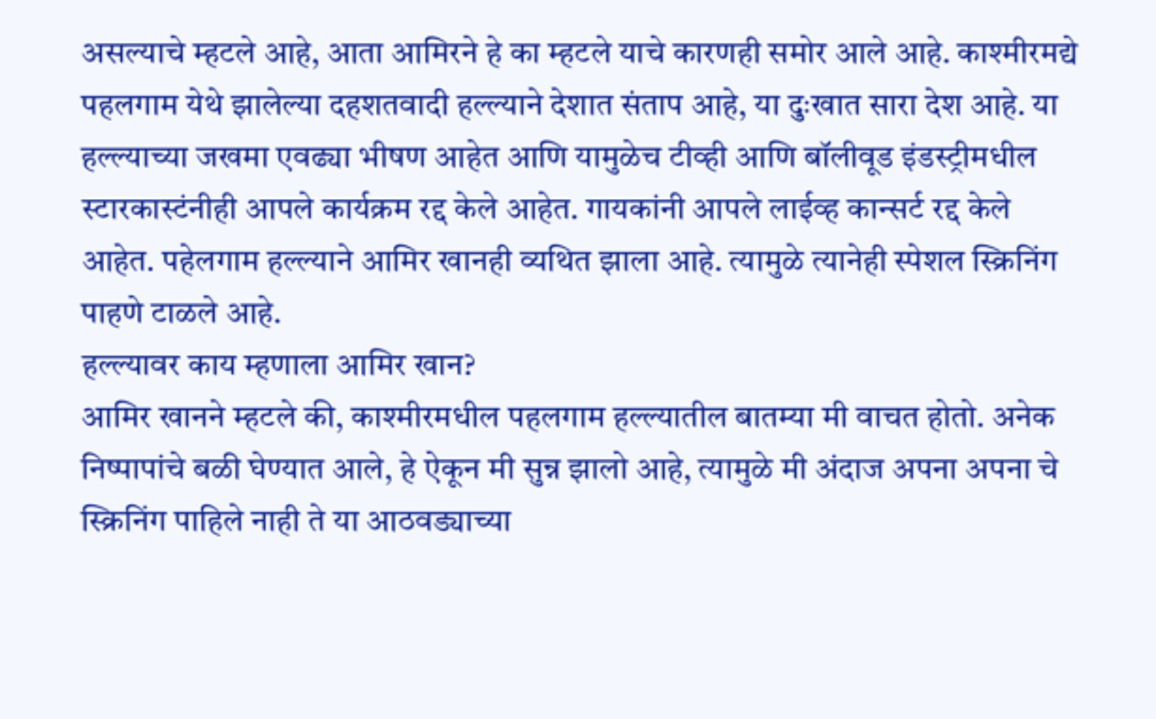असल्याचे म्हटले आहे, आता आमिरने हे का म्हटले याचे कारणही समोर आले आहे. काश्मीरमद्ये पहलगाम येथे झालेल्या दहशतवादी हल्ल्याने देशात संताप आहे, या दुःखात सारा देश आहे. या हल्ल्याच्या जखमा एवढ्या भीषण आहेत आणि यामुळेच टीव्ही आणि बॉलीवूड इंडस्ट्रीमधील स्टारकास्टंनीही आपले कार्यक्रम रद्द केले आहेत. गायकांनी आपले लाईव्ह कान्सर्ट रद्द केले आहेत. पहेलगाम हल्ल्याने आमिर खानही व्यथित झाला आहे. त्यामुळे त्यानेही स्पेशल स्क्रिनिंग पाहणे टाळले आहे.
हल्ल्यावर काय म्हणाला आमिर खान?
आमिर खानने म्हटले की, काश्मीरमधील पहलगाम हल्ल्यातील बातम्या मी वाचत होतो. अनेक निष्पापांचे बळी घेण्यात आले, हे ऐकून मी सुन्न झालो आहे, त्यामुळे मी अंदाज अपना अपना चे स्क्रिनिंग पाहिले नाही ते या आठवड्याच्या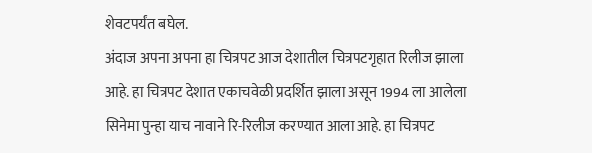शेवटपर्यंत बघेल.
अंदाज अपना अपना हा चित्रपट आज देशातील चित्रपटगृहात रिलीज झाला आहे. हा चित्रपट देशात एकाचवेळी प्रदर्शित झाला असून 1994 ला आलेला सिनेमा पुन्हा याच नावाने रि-रिलीज करण्यात आला आहे. हा चित्रपट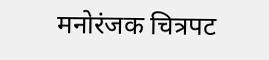मनोरंजक चित्रपट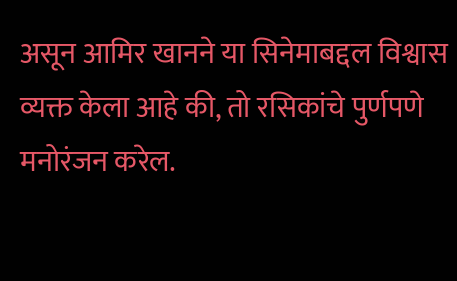असून आमिर खानने या सिनेमाबद्दल विश्वास व्यक्त केला आहे की, तो रसिकांचे पुर्णपणे मनोरंजन करेल.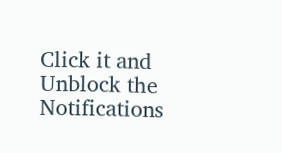Click it and Unblock the Notifications